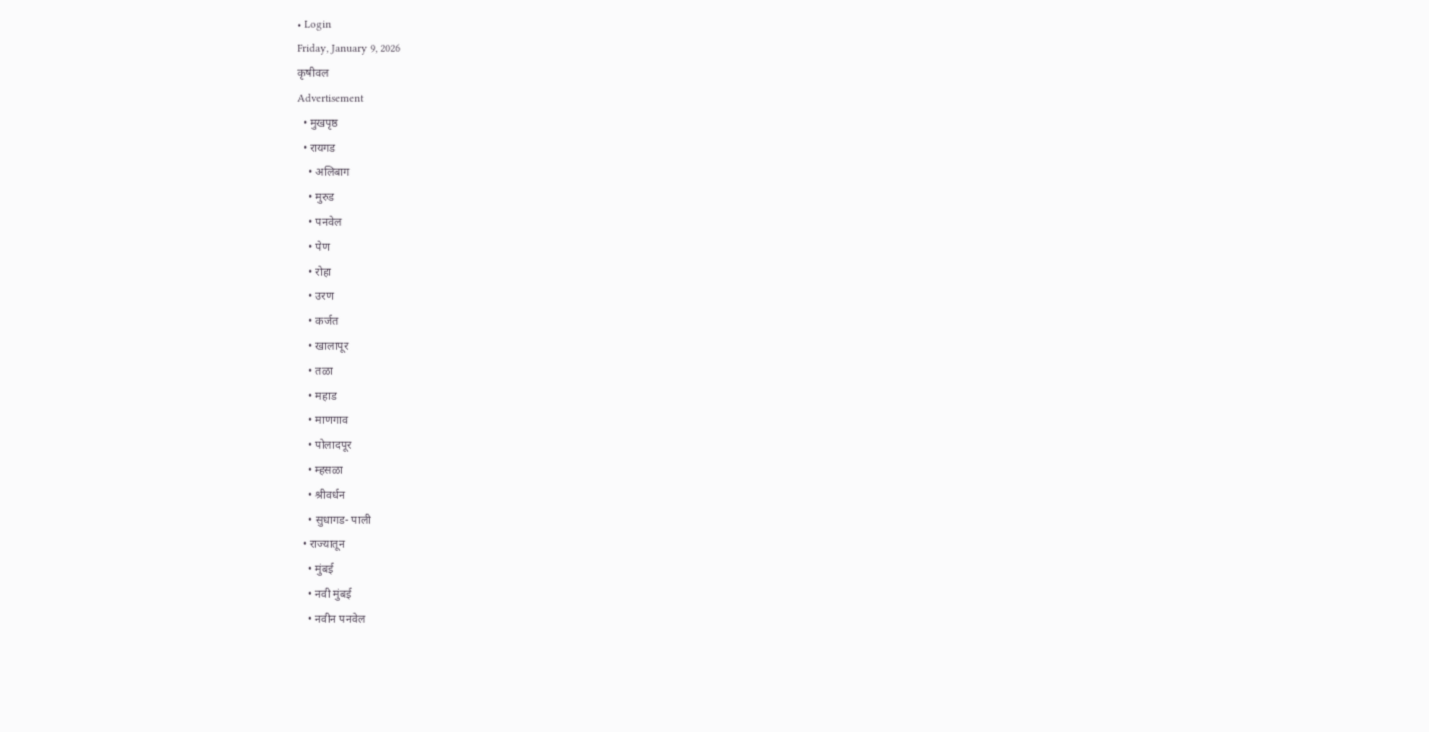• Login
Friday, January 9, 2026
कृषीवल
Advertisement
  • मुखपृष्ठ
  • रायगड
    • अलिबाग
    • मुरुड
    • पनवेल
    • पेण
    • रोहा
    • उरण
    • कर्जत
    • खालापूर
    • तळा
    • महाड
    • माणगाव
    • पोलादपूर
    • म्हसळा
    • श्रीवर्धन
    • सुधागड- पाली
  • राज्यातून
    • मुंबई
    • नवी मुंबई
    • नवीन पनवेल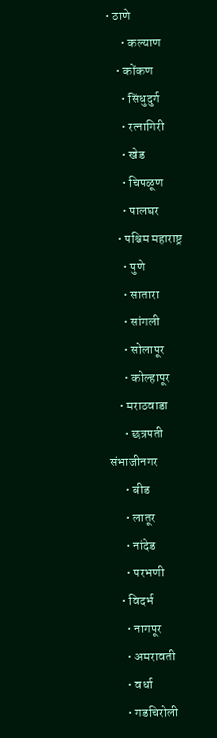• ठाणे
      • कल्याण
    • कोंकण
      • सिंधुदुर्ग
      • रत्नागिरी
      • खेड
      • चिपळूण
      • पालघर
    • पश्चिम महाराष्ट्र
      • पुणे
      • सातारा
      • सांगली
      • सोलापूर
      • कोल्हापूर
    • मराठवाडा
      • छत्रपती संभाजीनगर
      • बीड
      • लातूर
      • नांदेड
      • परभणी
    • विदर्भ
      • नागपूर
      • अमरावती
      • वर्धा
      • गडचिरोली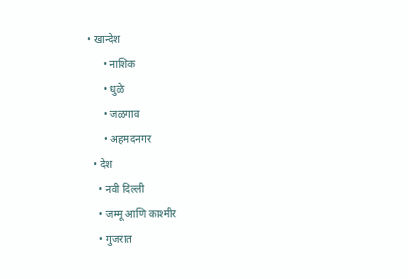• खान्देश
      • नाशिक
      • धुळे
      • जळगाव
      • अहमदनगर
  • देश
    • नवी दिल्ली
    • जम्मू आणि काश्मीर
    • गुजरात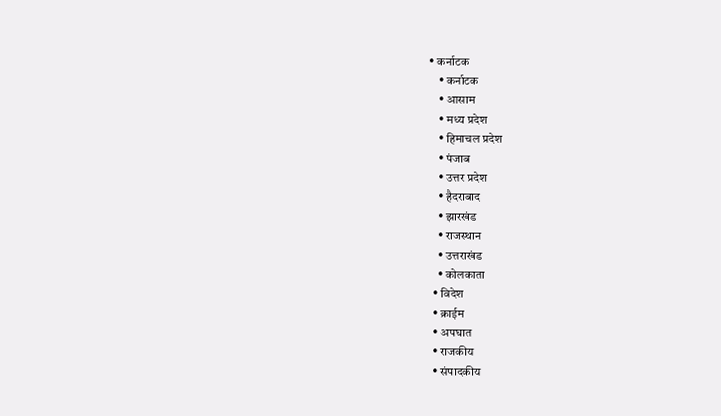• कर्नाटक
    • कर्नाटक
    • आसाम
    • मध्य प्रदेश
    • हिमाचल प्रदेश
    • पंजाब
    • उत्तर प्रदेश
    • हैदराबाद
    • झारखंड
    • राजस्थान
    • उत्तराखंड
    • कोलकाता
  • विदेश
  • क्राईम
  • अपघात
  • राजकीय
  • संपादकीय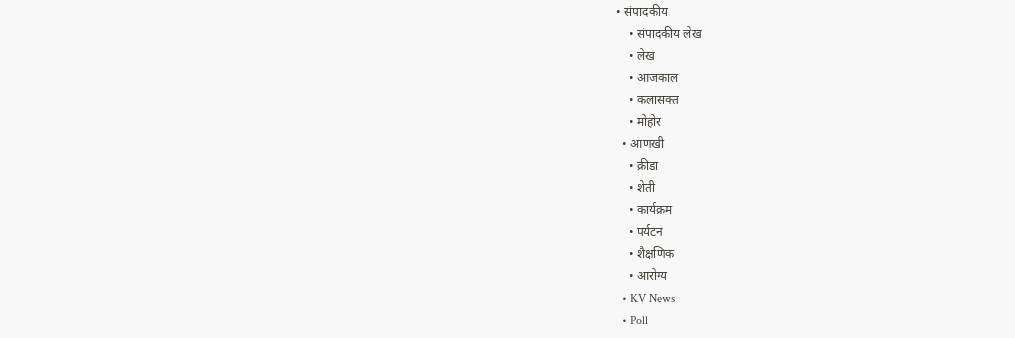• संपादकीय
    • संपादकीय लेख
    • लेख
    • आजकाल
    • कलासक्त
    • मोहोर
  • आणखी
    • क्रीडा
    • शेती
    • कार्यक्रम
    • पर्यटन
    • शैक्षणिक
    • आरोग्य
  • KV News
  • Poll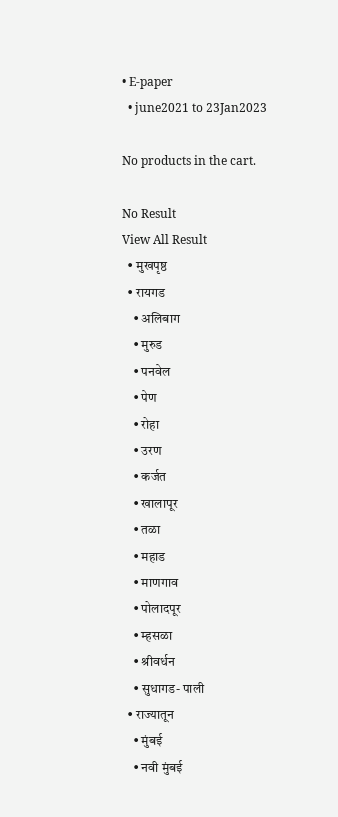• E-paper
  • june2021 to 23Jan2023

No products in the cart.

No Result
View All Result
  • मुखपृष्ठ
  • रायगड
    • अलिबाग
    • मुरुड
    • पनवेल
    • पेण
    • रोहा
    • उरण
    • कर्जत
    • खालापूर
    • तळा
    • महाड
    • माणगाव
    • पोलादपूर
    • म्हसळा
    • श्रीवर्धन
    • सुधागड- पाली
  • राज्यातून
    • मुंबई
    • नवी मुंबई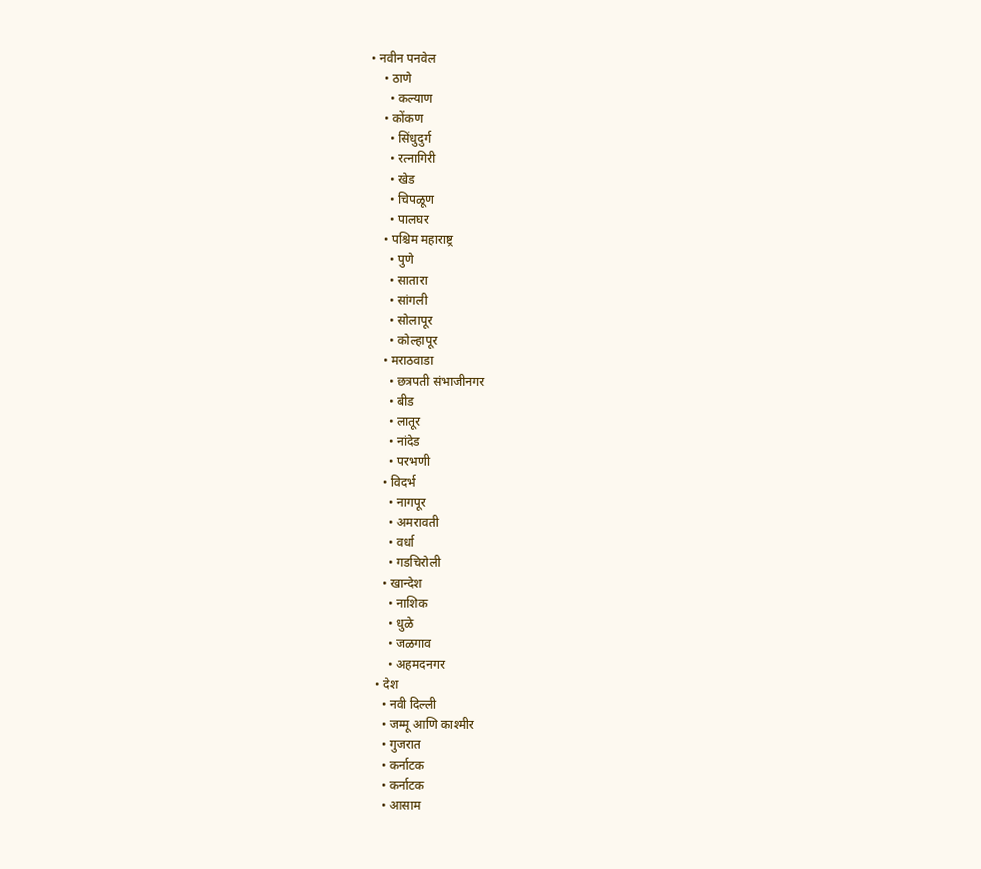• नवीन पनवेल
    • ठाणे
      • कल्याण
    • कोंकण
      • सिंधुदुर्ग
      • रत्नागिरी
      • खेड
      • चिपळूण
      • पालघर
    • पश्चिम महाराष्ट्र
      • पुणे
      • सातारा
      • सांगली
      • सोलापूर
      • कोल्हापूर
    • मराठवाडा
      • छत्रपती संभाजीनगर
      • बीड
      • लातूर
      • नांदेड
      • परभणी
    • विदर्भ
      • नागपूर
      • अमरावती
      • वर्धा
      • गडचिरोली
    • खान्देश
      • नाशिक
      • धुळे
      • जळगाव
      • अहमदनगर
  • देश
    • नवी दिल्ली
    • जम्मू आणि काश्मीर
    • गुजरात
    • कर्नाटक
    • कर्नाटक
    • आसाम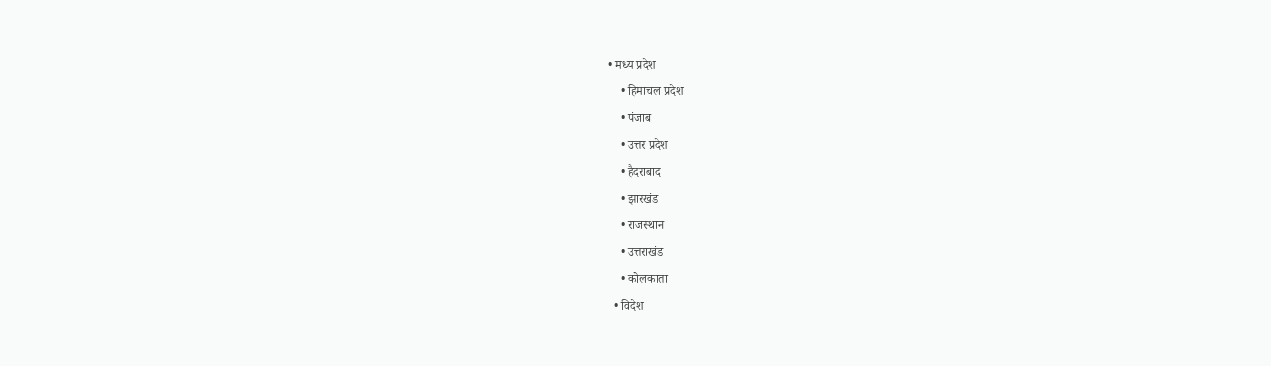• मध्य प्रदेश
    • हिमाचल प्रदेश
    • पंजाब
    • उत्तर प्रदेश
    • हैदराबाद
    • झारखंड
    • राजस्थान
    • उत्तराखंड
    • कोलकाता
  • विदेश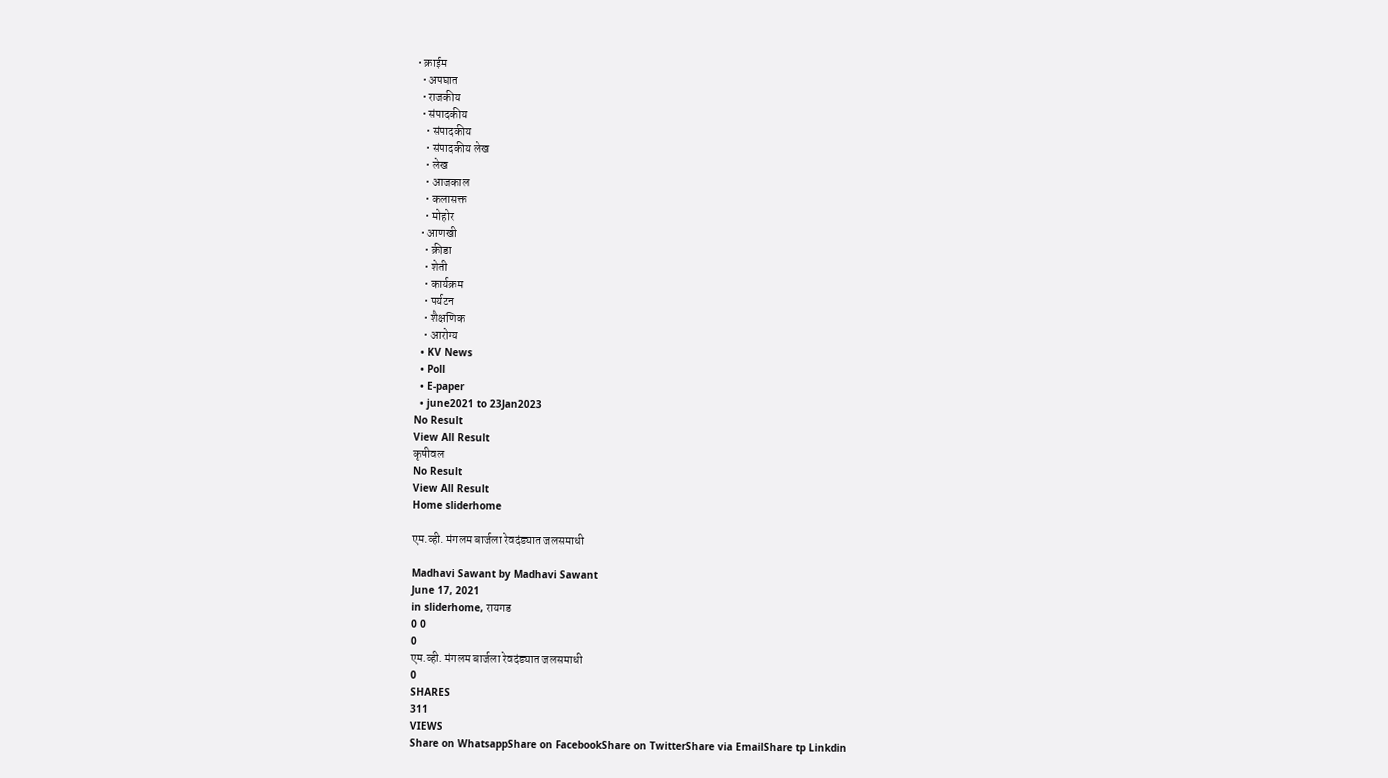• क्राईम
  • अपघात
  • राजकीय
  • संपादकीय
    • संपादकीय
    • संपादकीय लेख
    • लेख
    • आजकाल
    • कलासक्त
    • मोहोर
  • आणखी
    • क्रीडा
    • शेती
    • कार्यक्रम
    • पर्यटन
    • शैक्षणिक
    • आरोग्य
  • KV News
  • Poll
  • E-paper
  • june2021 to 23Jan2023
No Result
View All Result
कृषीवल
No Result
View All Result
Home sliderhome

एम.व्ही. मंगलम बार्जला रेवदंड्यात जलसमाधी

Madhavi Sawant by Madhavi Sawant
June 17, 2021
in sliderhome, रायगड
0 0
0
एम.व्ही. मंगलम बार्जला रेवदंड्यात जलसमाधी
0
SHARES
311
VIEWS
Share on WhatsappShare on FacebookShare on TwitterShare via EmailShare tp Linkdin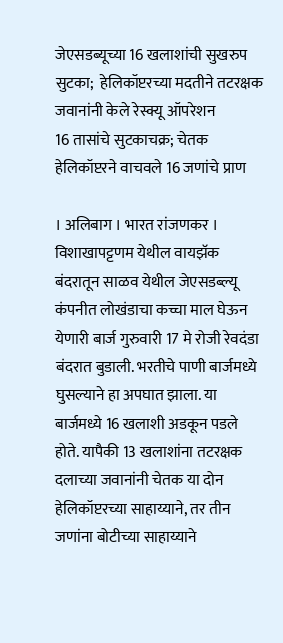जेएसडब्यूच्या 16 खलाशांची सुखरुप सुटका;  हेलिकॉप्टरच्या मदतीने तटरक्षक जवानांनी केले रेस्क्यू ऑपरेशन
16 तासांचे सुटकाचक्र; चेतक हेलिकॉप्टरने वाचवले 16 जणांचे प्राण

। अलिबाग । भारत रांजणकर ।
विशाखापट्टणम येथील वायझॅक बंदरातून साळव येथील जेएसडब्ल्यू कंपनीत लोखंडाचा कच्चा माल घेऊन येणारी बार्ज गुरुवारी 17 मे रोजी रेवदंडा बंदरात बुडाली. भरतीचे पाणी बार्जमध्ये घुसल्याने हा अपघात झाला. या बार्जमध्ये 16 खलाशी अडकून पडले होते. यापैकी 13 खलाशांना तटरक्षक दलाच्या जवानांनी चेतक या दोन हेलिकॉप्टरच्या साहाय्याने, तर तीन जणांना बोटीच्या साहाय्याने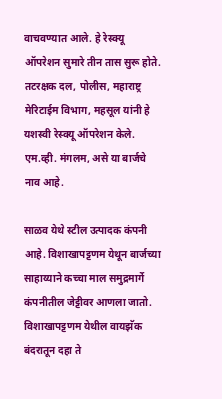वाचवण्यात आले. हे रेस्क्यू ऑपरेशन सुमारे तीन तास सुरू होते. तटरक्षक दल, पोलीस, महाराष्ट्र मेरिटाईम विभाग, महसूल यांनी हे यशस्वी रेस्क्यू ऑपरेशन केले. एम.व्ही. मंगलम, असे या बार्जचे नाव आहे.

साळव येथे स्टील उत्पादक कंपनी आहे. विशाखापट्टणम येथून बार्जच्या साहाय्याने कच्चा माल समुद्रमार्गे कंपनीतील जेट्टीवर आणला जातो. विशाखापट्टणम येथील वायझॅक बंदरातून दहा ते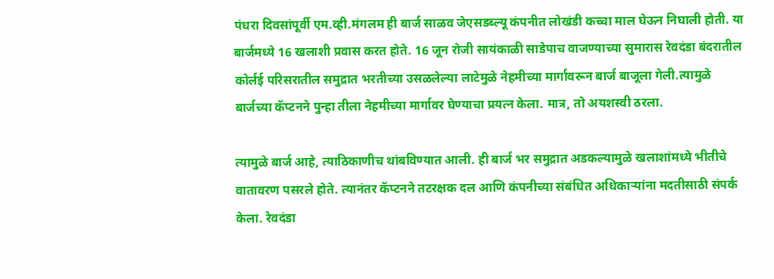पंधरा दिवसांपूर्वी एम.व्ही.मंगलम ही बार्ज साळव जेएसडब्ल्यू कंपनीत लोखंडी कच्चा माल घेऊन निघाली होती. या बार्जमध्ये 16 खलाशी प्रवास करत होते. 16 जून रोजी सायंकाळी साडेपाच वाजण्याच्या सुमारास रेवदंडा बंदरातील कोर्लई परिसरातील समुद्रात भरतीच्या उसळलेल्या लाटेमुळे नेहमीच्या मार्गावरून बार्ज बाजूला गेली.त्यामुळे बार्जच्या कॅप्टनने पुन्हा तीला नेहमीच्या मार्गावर घेण्याचा प्रयत्न केला. मात्र, तो अयशस्वी ठरला.

त्यामुळे बार्ज आहे, त्याठिकाणीच थांबविण्यात आली. ही बार्ज भर समुद्रात अडकल्यामुळे खलाशांमध्ये भीतीचे वातावरण पसरले होते. त्यानंतर कॅप्टनने तटरक्षक दल आणि कंपनीच्या संबंधित अधिकार्‍यांना मदतीसाठी संपर्क केला. रेवदंडा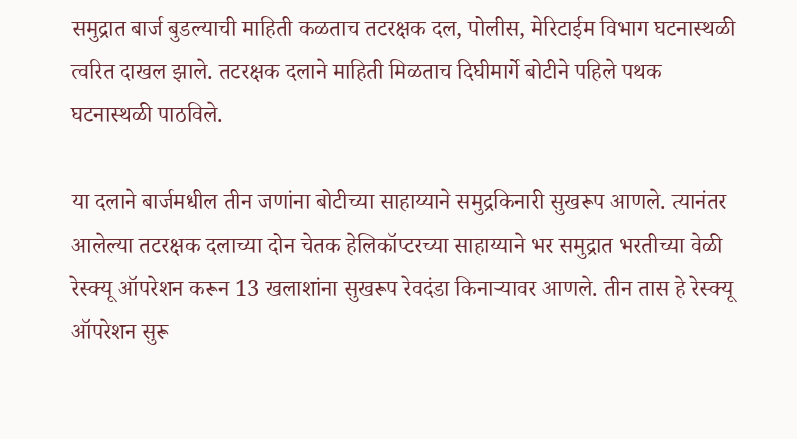समुद्रात बार्ज बुडल्याची माहिती कळताच तटरक्षक दल, पोलीस, मेरिटाईम विभाग घटनास्थळी त्वरित दाखल झाले. तटरक्षक दलाने माहिती मिळताच दिघीमार्गे बोटीने पहिले पथक घटनास्थळी पाठविले.

या दलाने बार्जमधील तीन जणांना बोटीच्या साहाय्याने समुद्रकिनारी सुखरूप आणले. त्यानंतर आलेल्या तटरक्षक दलाच्या दोन चेतक हेलिकॉप्टरच्या साहाय्याने भर समुद्रात भरतीच्या वेळी रेस्क्यू ऑपरेशन करून 13 खलाशांना सुखरूप रेवदंडा किनार्‍यावर आणले. तीन तास हे रेस्क्यू ऑपरेशन सुरू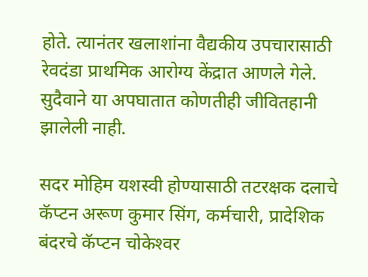होते. त्यानंतर खलाशांना वैद्यकीय उपचारासाठी रेवदंडा प्राथमिक आरोग्य केंद्रात आणले गेले. सुदैवाने या अपघातात कोणतीही जीवितहानी झालेली नाही.

सदर मोहिम यशस्वी होण्यासाठी तटरक्षक दलाचे कॅप्टन अरूण कुमार सिंग, कर्मचारी, प्रादेशिक बंदरचे कॅप्टन चोकेश्‍वर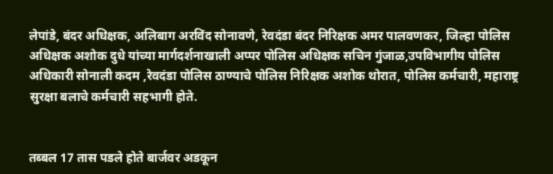लेपांडे, बंदर अधिक्षक, अलिबाग अरविंद सोनावणे, रेवदंडा बंदर निरिक्षक अमर पालवणकर, जिल्हा पोलिस अधिक्षक अशोक दुधे यांच्या मार्गदर्शनाखाली अप्पर पोलिस अधिक्षक सचिन गुंजाळ,उपविभागीय पोलिस अधिकारी सोनाली कदम ,रेवदंडा पोलिस ठाण्याचे पोलिस निरिक्षक अशोक थोरात, पोलिस कर्मचारी, महाराष्ट्र सुरक्षा बलाचे कर्मचारी सहभागी होते.


तब्बल 17 तास पडले होते बार्जवर अडकून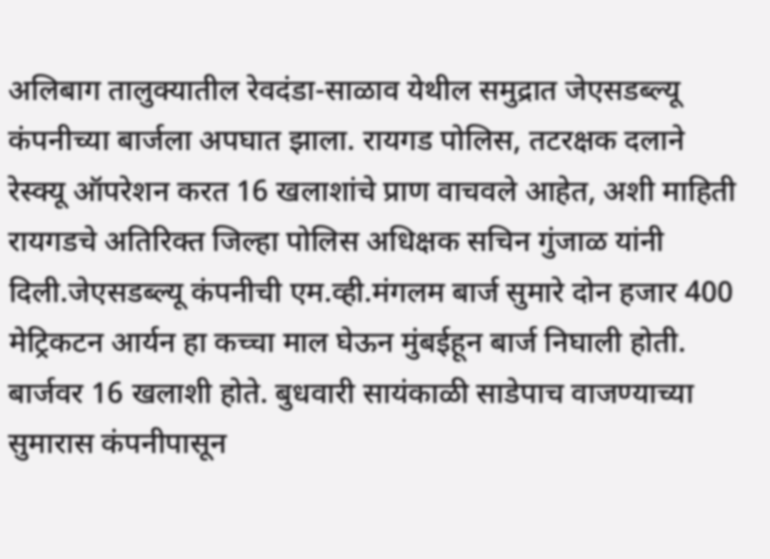अलिबाग तालुक्यातील रेवदंडा-साळाव येथील समुद्रात जेएसडब्ल्यू कंपनीच्या बार्जला अपघात झाला. रायगड पोलिस, तटरक्षक दलाने रेस्क्यू ऑपरेशन करत 16 खलाशांचे प्राण वाचवले आहेत, अशी माहिती रायगडचे अतिरिक्त जिल्हा पोलिस अधिक्षक सचिन गुंजाळ यांनी दिली.जेएसडब्ल्यू कंपनीची एम.व्ही.मंगलम बार्ज सुमारे दोन हजार 400 मेट्रिकटन आर्यन हा कच्चा माल घेऊन मुंबईहून बार्ज निघाली होती. बार्जवर 16 खलाशी होते. बुधवारी सायंकाळी साडेपाच वाजण्याच्या सुमारास कंपनीपासून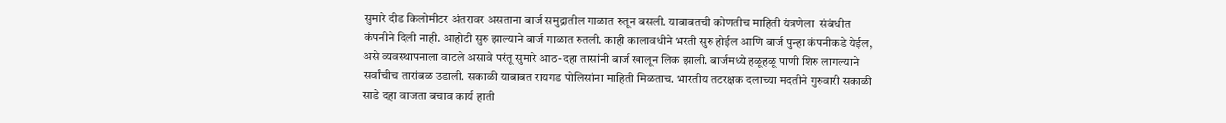सुमारे दीड किलोमीटर अंतरावर असताना बार्ज समुद्रातील गाळात रुतून बसली. याबाबतची कोणतीच माहिती यंत्रणेला  संबंधीत कंपनीने दिली नाही. आहोटी सुरु झाल्याने बार्ज गाळात रुतली. काही कालावधीने भरती सुरु होईल आणि बार्ज पुन्हा कंपनीकडे येईल, असे व्यवस्थापनाला वाटले असावे परंतू सुमारे आठ-दहा तासांनी बार्ज खालून लिक झाली. बार्जमध्ये हळूहळू पाणी शिरु लागल्याने सर्वांचीच तारांबळ उडाली. सकाळी याबाबत रायगड पोलिसांना माहिती मिळताच. भारतीय तटरक्षक दलाच्या मदतीने गुरुवारी सकाळी साडे दहा वाजता बचाव कार्य हाती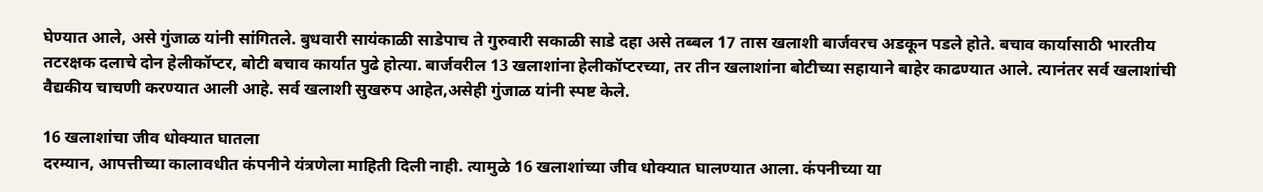घेण्यात आले, असे गुंजाळ यांनी सांगितले. बुधवारी सायंकाळी साडेपाच ते गुरुवारी सकाळी साडे दहा असे तब्बल 17 तास खलाशी बार्जवरच अडकून पडले होते. बचाव कार्यासाठी भारतीय तटरक्षक दलाचे दोन हेलीकॉप्टर, बोटी बचाव कार्यात पुढे होत्या. बार्जवरील 13 खलाशांना हेलीकॉप्टरच्या, तर तीन खलाशांना बोटीच्या सहायाने बाहेर काढण्यात आले. त्यानंतर सर्व खलाशांची वैद्यकीय चाचणी करण्यात आली आहे. सर्व खलाशी सुखरुप आहेत,असेही गुंजाळ यांनी स्पष्ट केले.

16 खलाशांचा जीव धोक्यात घातला
दरम्यान, आपत्तीच्या कालावधीत कंपनीने यंत्रणेला माहिती दिली नाही. त्यामुळे 16 खलाशांच्या जीव धोक्यात घालण्यात आला. कंपनीच्या या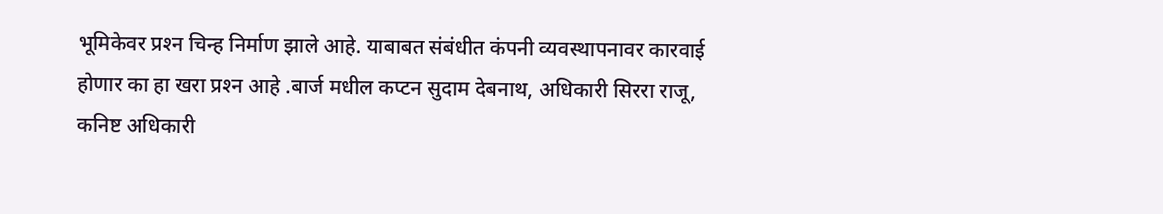भूमिकेवर प्रश्‍न चिन्ह निर्माण झाले आहे. याबाबत संबंधीत कंपनी व्यवस्थापनावर कारवाई होणार का हा खरा प्रश्‍न आहे .बार्ज मधील कप्टन सुदाम देबनाथ, अधिकारी सिररा राजू, कनिष्ट अधिकारी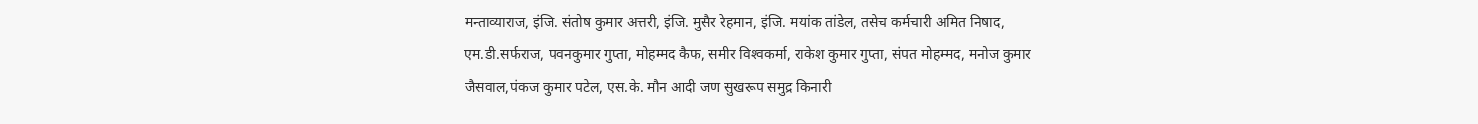मन्ताव्याराज, इंजि. संतोष कुमार अत्तरी, इंजि. मुसैर रेहमान, इंजि. मयांक तांडेल, तसेच कर्मचारी अमित निषाद, एम.डी.सर्फराज, पवनकुमार गुप्ता, मोहम्मद कैफ, समीर विश्‍वकर्मा, राकेश कुमार गुप्ता, संपत मोहम्मद, मनोज कुमार जैसवाल,पंकज कुमार पटेल, एस.के. मौन आदी जण सुखरूप समुद्र किनारी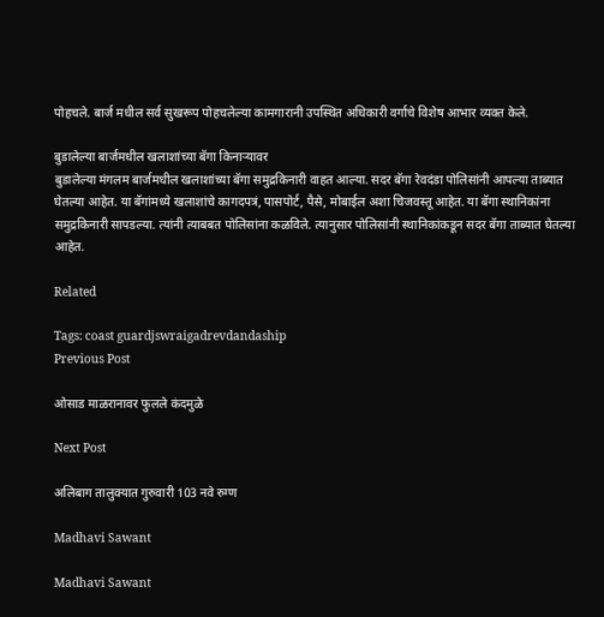पोहचले. बार्ज मधील सर्व सुखरूप पोहचलेल्या कामगारानी उपस्थित अधिकारी वर्गाचे विशेष आभार व्यक्त केले.

बुडालेल्या बार्जमधील खलाशांच्या बॅगा किनार्‍यावर
बुडालेल्या मंगलम बार्जमधील खलाशांच्या बॅगा समुद्रकिनारी वाहत आल्या. सदर बॅगा रेवदंडा पोलिसांनी आपल्या ताब्यात घेतल्या आहेत. या बॅगांमध्ये खलाशांचे कागदपत्रं, पासपोर्ट, पैसे, मोबाईल अशा चिजवस्तू आहेत. या बॅगा स्थानिकांना समुद्रकिनारी सापडल्या. त्यांनी त्याबबत पोलिसांना कळविले. त्यानुसार पोलिसांनी स्थानिकांकडून सदर बॅगा ताब्यात घेतल्या आहेत.

Related

Tags: coast guardjswraigadrevdandaship
Previous Post

ओसाड माळरानावर फुलले कंदमुळे

Next Post

अलिबाग तालुक्यात गुरुवारी 103 नवे रुग्ण

Madhavi Sawant

Madhavi Sawant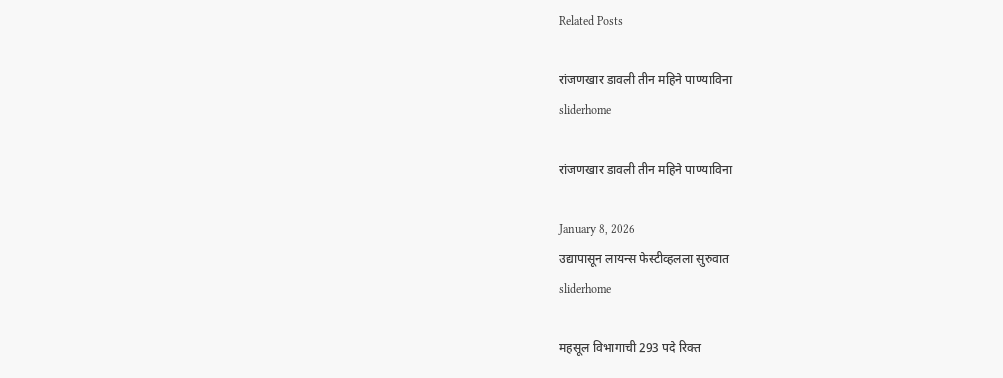Related Posts

रांजणखार डावली तीन महिने पाण्याविना
sliderhome

रांजणखार डावली तीन महिने पाण्याविना

January 8, 2026
उद्यापासून लायन्स फेस्टीव्हलला सुरुवात
sliderhome

महसूल विभागाची 293 पदे रिक्त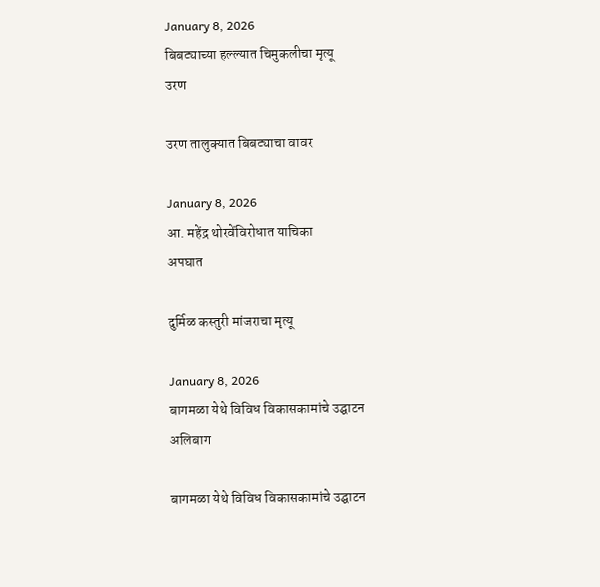January 8, 2026
बिबट्याच्या हल्ल्यात चिमुकलीचा मृत्यू
उरण

उरण तालुक्यात बिबट्याचा वावर

January 8, 2026
आ. महेंद्र थोरवेंविरोधात याचिका
अपघात

दुर्मिळ कस्तुरी मांजराचा मृत्यू

January 8, 2026
बागमळा येथे विविध विकासकामांचे उद्घाटन
अलिबाग

बागमळा येथे विविध विकासकामांचे उद्घाटन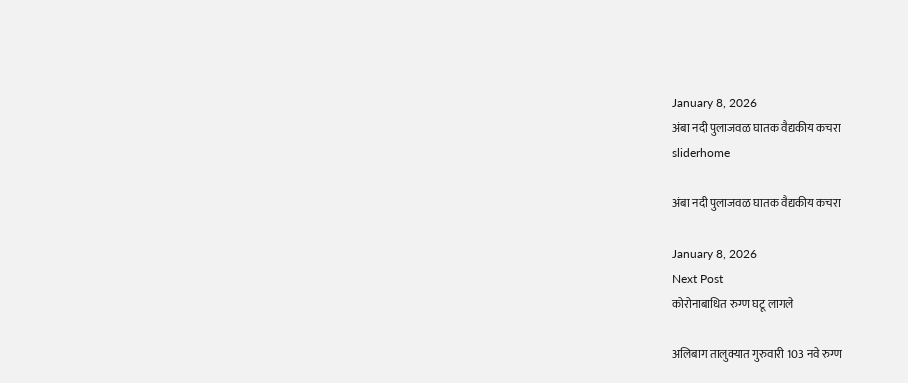January 8, 2026
अंबा नदी पुलाजवळ घातक वैद्यकीय कचरा
sliderhome

अंबा नदी पुलाजवळ घातक वैद्यकीय कचरा

January 8, 2026
Next Post
कोरोनाबाधित रुग्ण घटू लागले

अलिबाग तालुक्यात गुरुवारी 103 नवे रुग्ण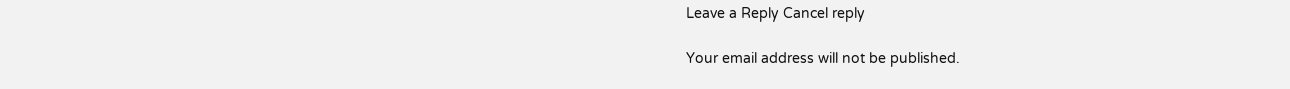Leave a Reply Cancel reply

Your email address will not be published.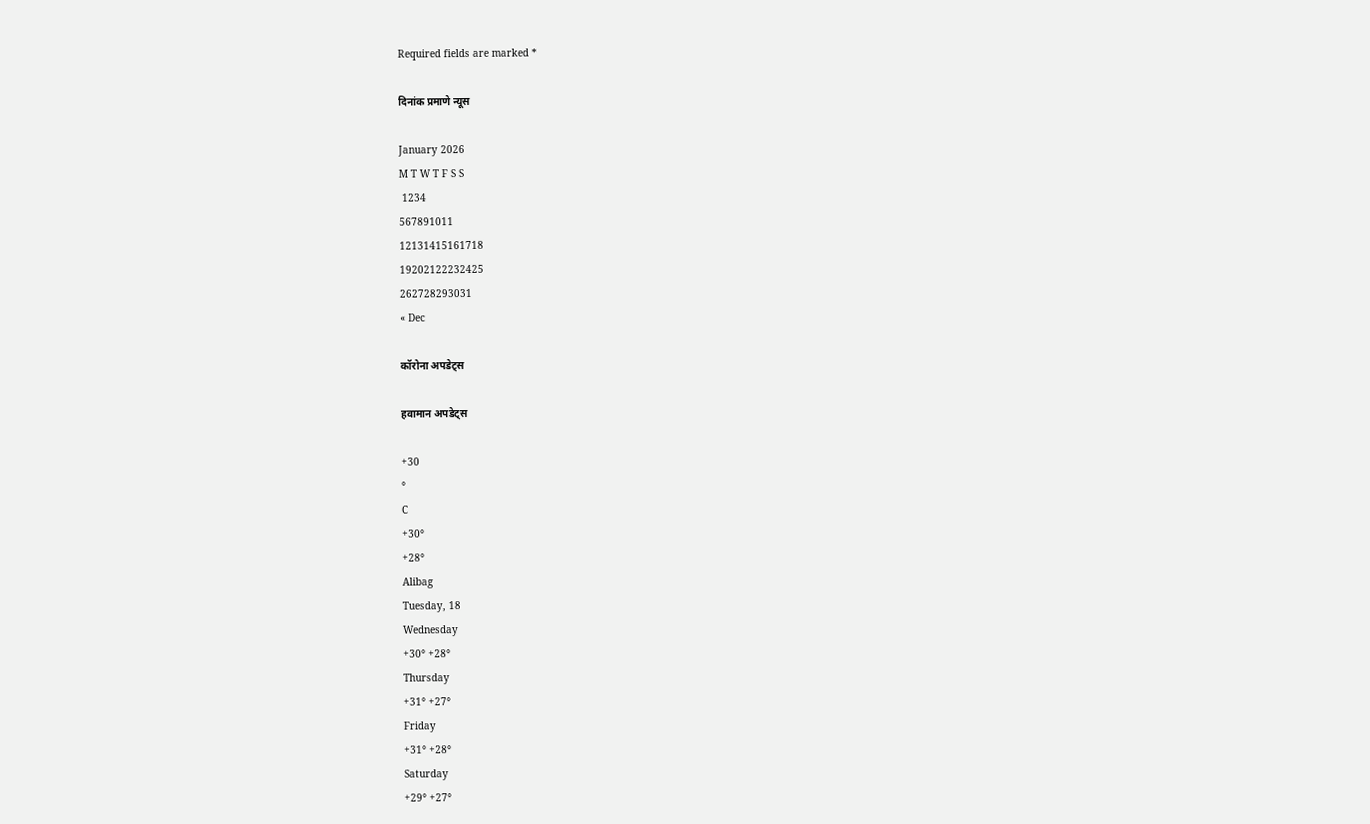Required fields are marked *

दिनांक प्रमाणे न्यूस

January 2026
M T W T F S S
 1234
567891011
12131415161718
19202122232425
262728293031
« Dec

कॉरोना अपडेट्स

हवामान अपडेट्स

+30
°
C
+30°
+28°
Alibag
Tuesday, 18
Wednesday
+30° +28°
Thursday
+31° +27°
Friday
+31° +28°
Saturday
+29° +27°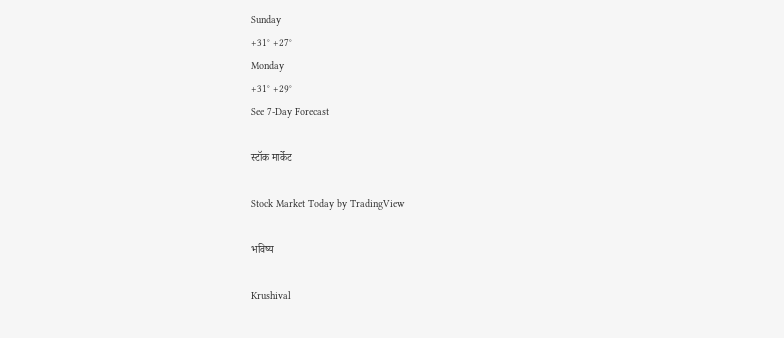Sunday
+31° +27°
Monday
+31° +29°
See 7-Day Forecast

स्टॉक मार्केट

Stock Market Today by TradingView

भविष्य

Krushival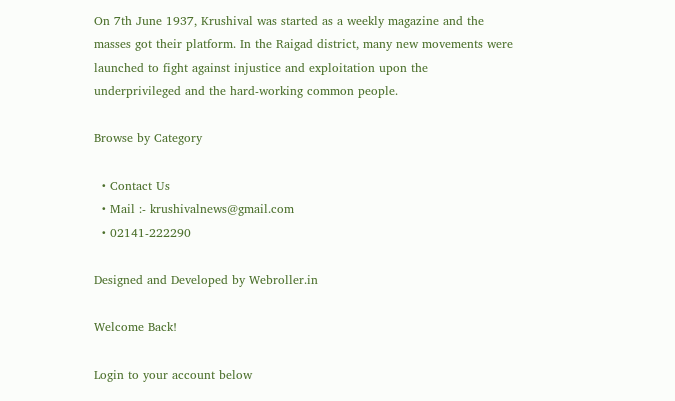On 7th June 1937, Krushival was started as a weekly magazine and the masses got their platform. In the Raigad district, many new movements were launched to fight against injustice and exploitation upon the underprivileged and the hard-working common people.

Browse by Category

  • Contact Us
  • Mail :- krushivalnews@gmail.com
  • 02141-222290

Designed and Developed by Webroller.in

Welcome Back!

Login to your account below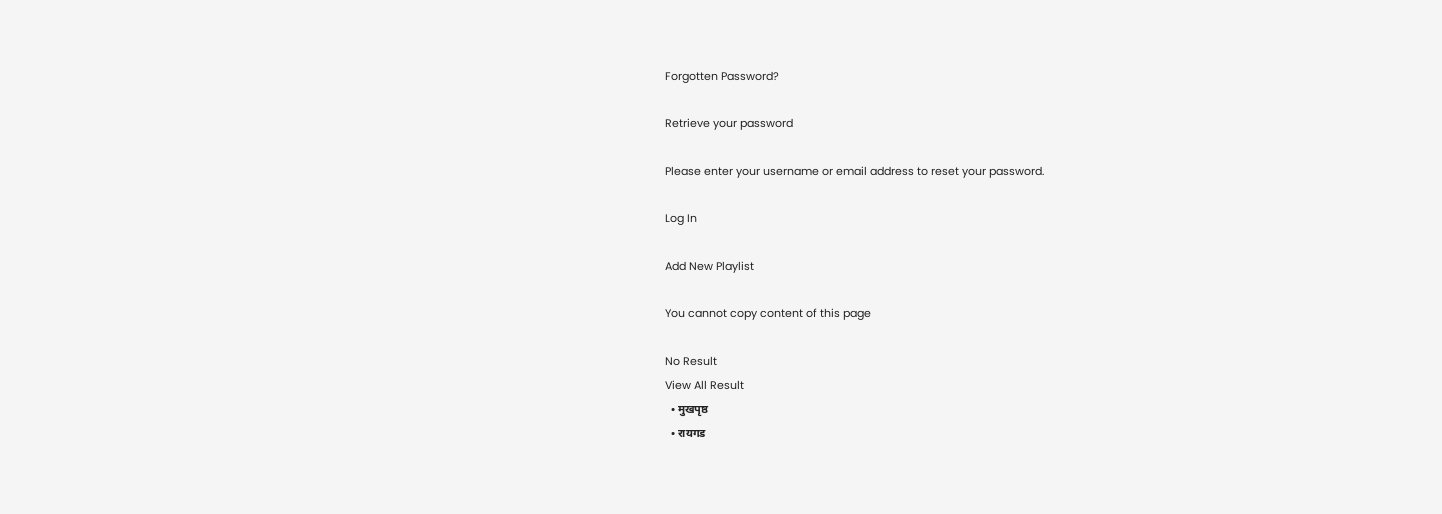Forgotten Password?

Retrieve your password

Please enter your username or email address to reset your password.

Log In

Add New Playlist

You cannot copy content of this page

No Result
View All Result
  • मुखपृष्ठ
  • रायगड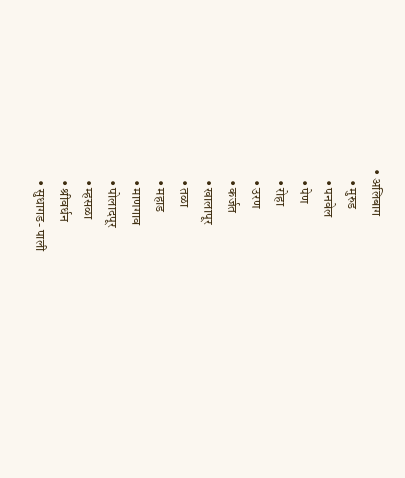• अलिबाग
    • मुरुड
    • पनवेल
    • पेण
    • रोहा
    • उरण
    • कर्जत
    • खालापूर
    • तळा
    • महाड
    • माणगाव
    • पोलादपूर
    • म्हसळा
    • श्रीवर्धन
    • सुधागड- पाली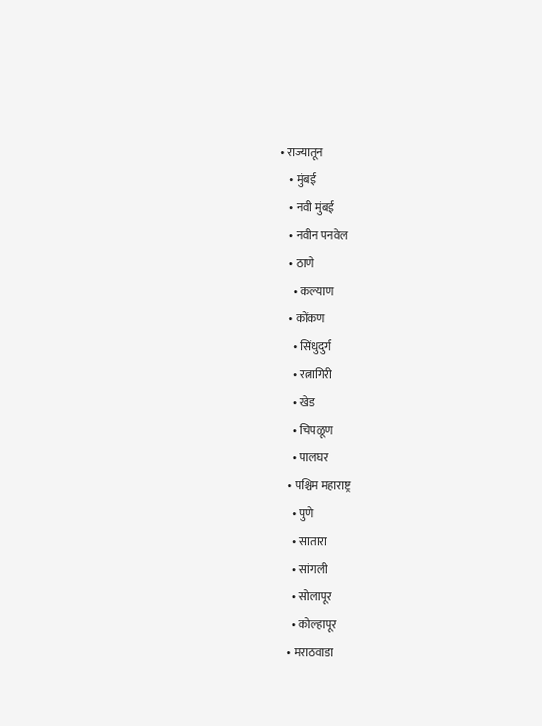• राज्यातून
    • मुंबई
    • नवी मुंबई
    • नवीन पनवेल
    • ठाणे
      • कल्याण
    • कोंकण
      • सिंधुदुर्ग
      • रत्नागिरी
      • खेड
      • चिपळूण
      • पालघर
    • पश्चिम महाराष्ट्र
      • पुणे
      • सातारा
      • सांगली
      • सोलापूर
      • कोल्हापूर
    • मराठवाडा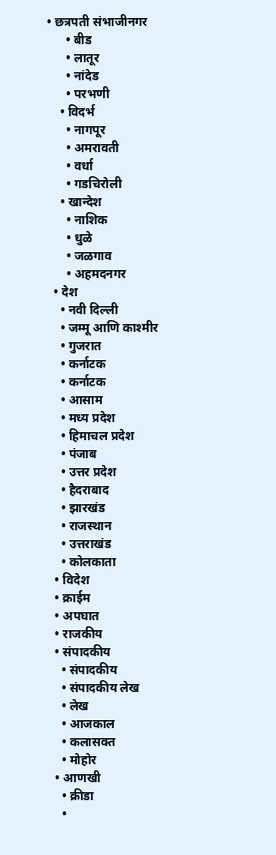• छत्रपती संभाजीनगर
      • बीड
      • लातूर
      • नांदेड
      • परभणी
    • विदर्भ
      • नागपूर
      • अमरावती
      • वर्धा
      • गडचिरोली
    • खान्देश
      • नाशिक
      • धुळे
      • जळगाव
      • अहमदनगर
  • देश
    • नवी दिल्ली
    • जम्मू आणि काश्मीर
    • गुजरात
    • कर्नाटक
    • कर्नाटक
    • आसाम
    • मध्य प्रदेश
    • हिमाचल प्रदेश
    • पंजाब
    • उत्तर प्रदेश
    • हैदराबाद
    • झारखंड
    • राजस्थान
    • उत्तराखंड
    • कोलकाता
  • विदेश
  • क्राईम
  • अपघात
  • राजकीय
  • संपादकीय
    • संपादकीय
    • संपादकीय लेख
    • लेख
    • आजकाल
    • कलासक्त
    • मोहोर
  • आणखी
    • क्रीडा
    •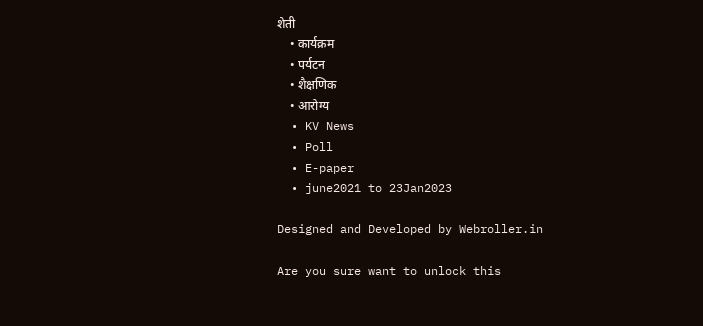शेती
    • कार्यक्रम
    • पर्यटन
    • शैक्षणिक
    • आरोग्य
  • KV News
  • Poll
  • E-paper
  • june2021 to 23Jan2023

Designed and Developed by Webroller.in

Are you sure want to unlock this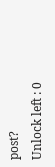post?
Unlock left : 0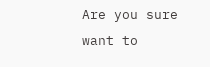Are you sure want to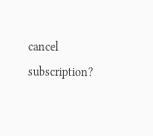cancel subscription?